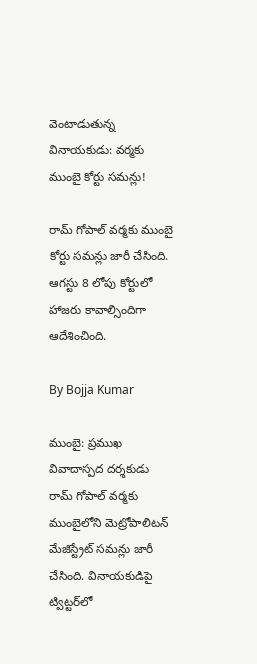వెంటాడుతున్న వినాయకుడు: వర్మకు ముంబై కోర్టు సమన్లు!

రామ్ గోపాల్ వర్మకు ముంబై కోర్టు సమన్లు జారీ చేసింది. ఆగస్టు 8 లోపు కోర్టులో హాజరు కావాల్సిందిగా ఆదేశించింది.

By Bojja Kumar

ముంబై: ప్రముఖ వివాదాస్పద దర్శకుడు రామ్‌ గోపాల్ వర్మకు ముంబైలోని మెట్రోపాలిటన్ మేజిస్ట్రేట్ సమన్లు జారీ చేసింది. వినాయకుడిపై ట్విట్టర్‌లో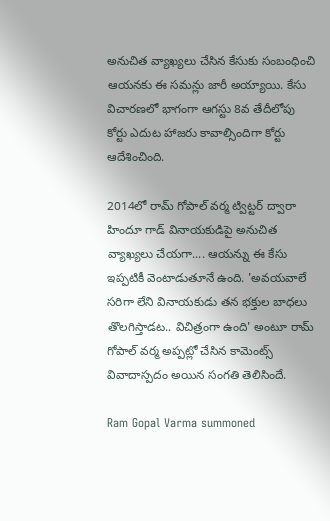అనుచిత వ్యాఖ్యలు చేసిన కేసుకు సంబంధించి ఆయనకు ఈ సమన్లు జారీ అయ్యాయి. కేసు విచారణలో భాగంగా ఆగస్టు 8వ తేదీలోపు కోర్టు ఎదుట హాజరు కావాల్సిందిగా కోర్టు ఆదేశించింది.

2014లో రామ్ గోపాల్ వర్మ ట్విట్టర్ ద్వారా హిందూ గాడ్ వినాయకుడిపై అనుచిత వ్యాఖ్యలు చేయగా.... ఆయన్ను ఈ కేసు ఇప్పటికీ వెంటాడుతూనే ఉంది. 'అవయవాలే సరిగా లేని వినాయకుడు తన భక్తుల బాధలు తొలగిస్తాడట.. విచిత్రంగా ఉంది' అంటూ రామ్‌ గోపాల్ వర్మ అప్పట్లో చేసిన కామెంట్స్ వివాదాస్పదం అయిన సంగతి తెలిసిందే.

Ram Gopal Varma summoned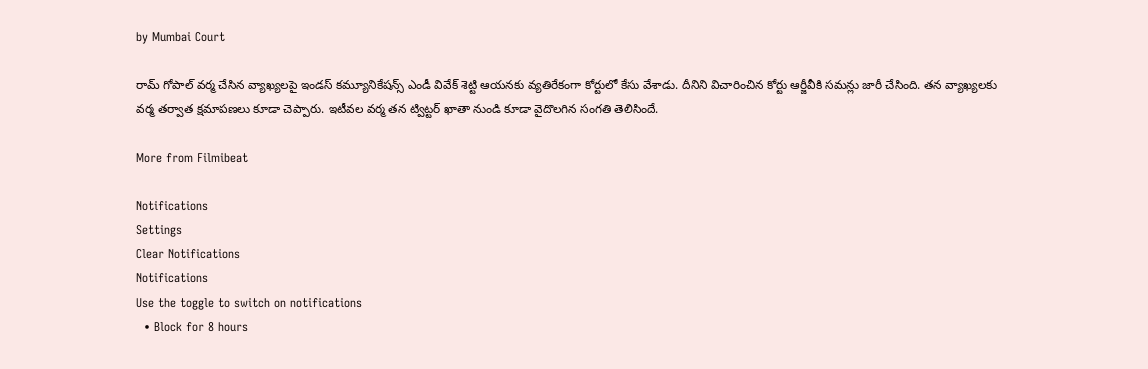by Mumbai Court

రామ్ గోపాల్ వర్మ చేసిన వ్యాఖ్యలపై ఇండస్ కమ్యూనికేషన్స్ ఎండీ వివేక్ శెట్టి ఆయనకు వ్యతిరేకంగా కోర్టులో కేసు వేశాడు. దీనిని విచారించిన కోర్టు ఆర్జీవీకి సమన్లు జారీ చేసింది. తన వ్యాఖ్యలకు వర్మ తర్వాత క్షమాపణలు కూడా చెప్పారు. ఇటీవల వర్మ తన ట్విట్టర్ ఖాతా నుండి కూడా వైదొలగిన సంగతి తెలిసిందే.

More from Filmibeat

Notifications
Settings
Clear Notifications
Notifications
Use the toggle to switch on notifications
  • Block for 8 hours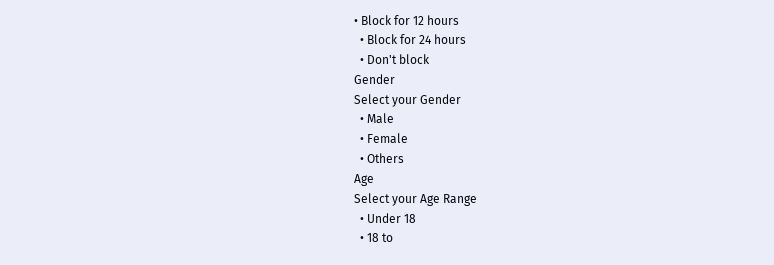• Block for 12 hours
  • Block for 24 hours
  • Don't block
Gender
Select your Gender
  • Male
  • Female
  • Others
Age
Select your Age Range
  • Under 18
  • 18 to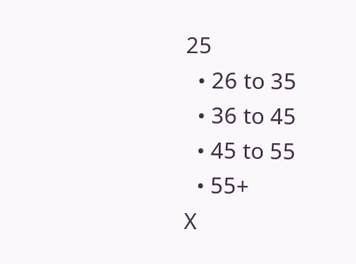25
  • 26 to 35
  • 36 to 45
  • 45 to 55
  • 55+
X